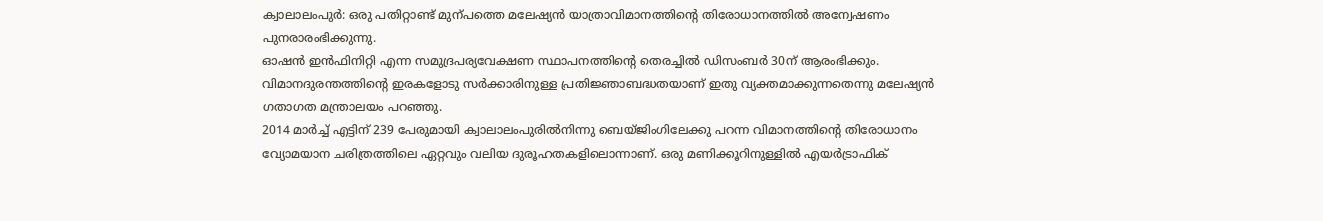ക്വാലാലംപുർ: ഒരു പതിറ്റാണ്ട് മുന്പത്തെ മലേഷ്യൻ യാത്രാവിമാനത്തിന്റെ തിരോധാനത്തിൽ അന്വേഷണം പുനരാരംഭിക്കുന്നു.
ഓഷൻ ഇൻഫിനിറ്റി എന്ന സമുദ്രപര്യവേക്ഷണ സ്ഥാപനത്തിന്റെ തെരച്ചിൽ ഡിസംബർ 30ന് ആരംഭിക്കും. വിമാനദുരന്തത്തിന്റെ ഇരകളോടു സർക്കാരിനുള്ള പ്രതിജ്ഞാബദ്ധതയാണ് ഇതു വ്യക്തമാക്കുന്നതെന്നു മലേഷ്യൻ ഗതാഗത മന്ത്രാലയം പറഞ്ഞു.
2014 മാർച്ച് എട്ടിന് 239 പേരുമായി ക്വാലാലംപുരിൽനിന്നു ബെയ്ജിംഗിലേക്കു പറന്ന വിമാനത്തിന്റെ തിരോധാനം വ്യോമയാന ചരിത്രത്തിലെ ഏറ്റവും വലിയ ദുരൂഹതകളിലൊന്നാണ്. ഒരു മണിക്കൂറിനുള്ളിൽ എയർട്രാഫിക്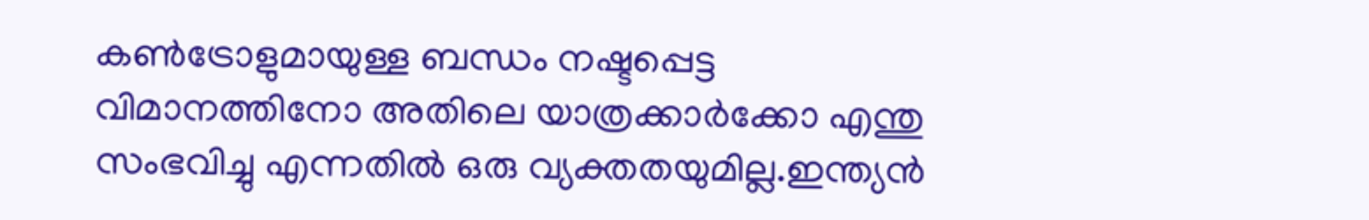കൺട്രോളുമായുള്ള ബന്ധം നഷ്ടപ്പെട്ട വിമാനത്തിനോ അതിലെ യാത്രക്കാർക്കോ എന്തു സംഭവിച്ചു എന്നതിൽ ഒരു വ്യക്തതയുമില്ല.ഇന്ത്യൻ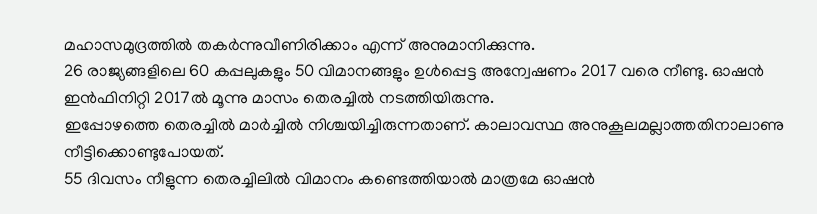മഹാസമുദ്രത്തിൽ തകർന്നുവീണിരിക്കാം എന്ന് അനുമാനിക്കുന്നു.
26 രാജ്യങ്ങളിലെ 60 കപ്പലുകളും 50 വിമാനങ്ങളും ഉൾപ്പെട്ട അന്വേഷണം 2017 വരെ നീണ്ടു. ഓഷൻ ഇൻഫിനിറ്റി 2017ൽ മൂന്നു മാസം തെരച്ചിൽ നടത്തിയിരുന്നു.
ഇപ്പോഴത്തെ തെരച്ചിൽ മാർച്ചിൽ നിശ്ചയിച്ചിരുന്നതാണ്. കാലാവസ്ഥ അനുകൂലമല്ലാത്തതിനാലാണു നീട്ടിക്കൊണ്ടുപോയത്.
55 ദിവസം നീളുന്ന തെരച്ചിലിൽ വിമാനം കണ്ടെത്തിയാൽ മാത്രമേ ഓഷൻ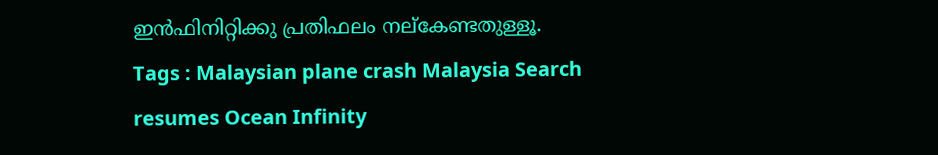ഇൻഫിനിറ്റിക്കു പ്രതിഫലം നല്കേണ്ടതുള്ളൂ.
Tags : Malaysian plane crash Malaysia Search resumes Ocean Infinity